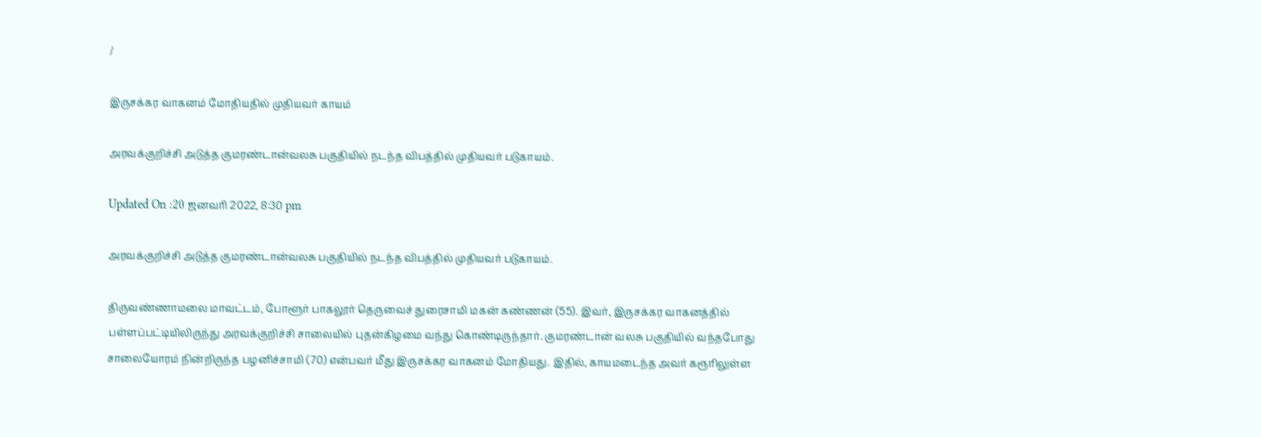/

இருசக்கர வாகனம் மோதியதில் முதியவர் காயம்

அரவக்குறிச்சி அடுத்த குமரண்டான்வலசு பகுதியில் நடந்த விபத்தில் முதியவர் படுகாயம்.

Updated On :20 ஜனவரி 2022, 8:30 pm

அரவக்குறிச்சி அடுத்த குமரண்டான்வலசு பகுதியில் நடந்த விபத்தில் முதியவர் படுகாயம்.

திருவண்ணாமலை மாவட்டம், போளூர் பாகலூர் தெருவைச் துரைசாமி மகன் கண்ணன் (55). இவர், இருசக்கர வாகனத்தில் பள்ளப்பட்டியிலிருந்து அரவக்குறிச்சி சாலையில் புதன்கிழமை வந்து கொண்டிருந்தார். குமரண்டான் வலசு பகுதியில் வந்தபோது சாலையோரம் நின்றிருந்த பழனிச்சாமி (70) என்பவர் மீது இருசக்கர வாகனம் மோதியது. இதில், காயமடைந்த அவர் கரூரிலுள்ள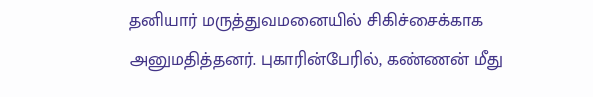தனியார் மருத்துவமனையில் சிகிச்சைக்காக அனுமதித்தனர். புகாரின்பேரில், கண்ணன் மீது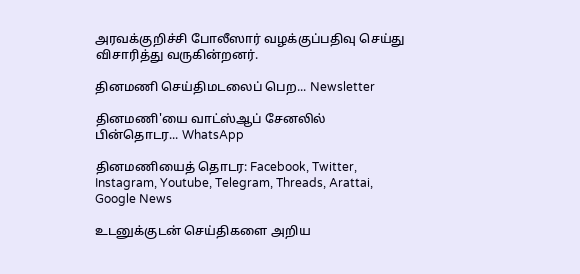அரவக்குறிச்சி போலீஸார் வழக்குப்பதிவு செய்து விசாரித்து வருகின்றனர்.

தினமணி செய்திமடலைப் பெற... Newsletter

தினமணி'யை வாட்ஸ்ஆப் சேனலில் பின்தொடர... WhatsApp

தினமணியைத் தொடர: Facebook, Twitter, Instagram, Youtube, Telegram, Threads, Arattai, Google News

உடனுக்குடன் செய்திகளை அறிய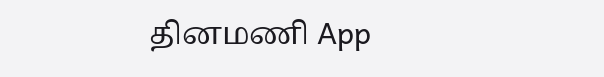தினமணி App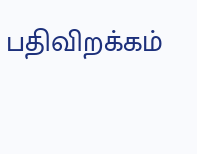பதிவிறக்கம்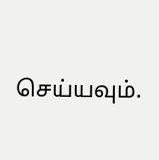செய்யவும்.